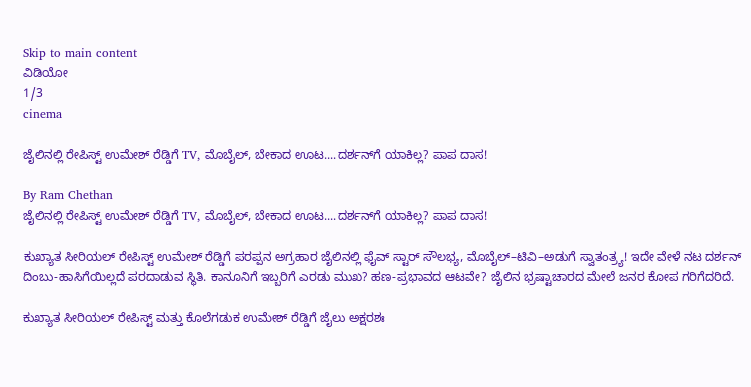Skip to main content
ವಿಡಿಯೋ
1/3
cinema

ಜೈಲಿನಲ್ಲಿ ರೇಪಿಸ್ಟ್‌ ಉಮೇಶ್‌ ರೆಡ್ಡಿಗೆ TV, ಮೊಬೈಲ್‌, ಬೇಕಾದ ಊಟ....ದರ್ಶನ್‌ಗೆ ಯಾಕಿಲ್ಲ? ಪಾಪ ದಾಸ!

By Ram Chethan
ಜೈಲಿನಲ್ಲಿ ರೇಪಿಸ್ಟ್‌ ಉಮೇಶ್‌ ರೆಡ್ಡಿಗೆ TV, ಮೊಬೈಲ್‌, ಬೇಕಾದ ಊಟ....ದರ್ಶನ್‌ಗೆ ಯಾಕಿಲ್ಲ? ಪಾಪ ದಾಸ!

ಕುಖ್ಯಾತ ಸೀರಿಯಲ್ ರೇಪಿಸ್ಟ್ ಉಮೇಶ್ ರೆಡ್ಡಿಗೆ ಪರಪ್ಪನ ಅಗ್ರಹಾರ ಜೈಲಿನಲ್ಲಿ ಫೈವ್ ಸ್ಟಾರ್ ಸೌಲಭ್ಯ, ಮೊಬೈಲ್–ಟಿವಿ–ಅಡುಗೆ ಸ್ವಾತಂತ್ರ್ಯ! ಇದೇ ವೇಳೆ ನಟ ದರ್ಶನ್ ದಿಂಬು-ಹಾಸಿಗೆಯಿಲ್ಲದೆ ಪರದಾಡುವ ಸ್ಥಿತಿ. ಕಾನೂನಿಗೆ ಇಬ್ಬರಿಗೆ ಎರಡು ಮುಖ? ಹಣ-ಪ್ರಭಾವದ ಆಟವೇ? ಜೈಲಿನ ಭ್ರಷ್ಟಾಚಾರದ ಮೇಲೆ ಜನರ ಕೋಪ ಗರಿಗೆದರಿದೆ.

ಕುಖ್ಯಾತ ಸೀರಿಯಲ್ ರೇಪಿಸ್ಟ್ ಮತ್ತು ಕೊಲೆಗಡುಕ ಉಮೇಶ್ ರೆಡ್ಡಿಗೆ ಜೈಲು ಅಕ್ಷರಶಃ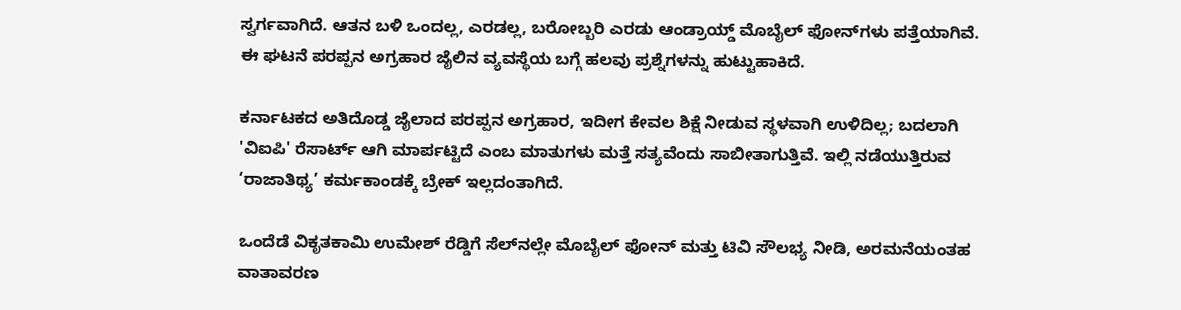ಸ್ವರ್ಗವಾಗಿದೆ. ಆತನ ಬಳಿ ಒಂದಲ್ಲ, ಎರಡಲ್ಲ, ಬರೋಬ್ಬರಿ ಎರಡು ಆಂಡ್ರಾಯ್ಡ್ ಮೊಬೈಲ್ ಫೋನ್‌ಗಳು ಪತ್ತೆಯಾಗಿವೆ. ಈ ಘಟನೆ ಪರಪ್ಪನ ಅಗ್ರಹಾರ ಜೈಲಿನ ವ್ಯವಸ್ಥೆಯ ಬಗ್ಗೆ ಹಲವು ಪ್ರಶ್ನೆಗಳನ್ನು ಹುಟ್ಟುಹಾಕಿದೆ.

ಕರ್ನಾಟಕದ ಅತಿದೊಡ್ಡ ಜೈಲಾದ ಪರಪ್ಪನ ಅಗ್ರಹಾರ, ಇದೀಗ ಕೇವಲ ಶಿಕ್ಷೆ ನೀಡುವ ಸ್ಥಳವಾಗಿ ಉಳಿದಿಲ್ಲ; ಬದಲಾಗಿ 'ವಿಐಪಿ' ರೆಸಾರ್ಟ್ ಆಗಿ ಮಾರ್ಪಟ್ಟಿದೆ ಎಂಬ ಮಾತುಗಳು ಮತ್ತೆ ಸತ್ಯವೆಂದು ಸಾಬೀತಾಗುತ್ತಿವೆ. ಇಲ್ಲಿ ನಡೆಯುತ್ತಿರುವ ‘ರಾಜಾತಿಥ್ಯ’ ಕರ್ಮಕಾಂಡಕ್ಕೆ ಬ್ರೇಕ್ ಇಲ್ಲದಂತಾಗಿದೆ.

ಒಂದೆಡೆ ವಿಕೃತಕಾಮಿ ಉಮೇಶ್ ರೆಡ್ಡಿಗೆ ಸೆಲ್‌ನಲ್ಲೇ ಮೊಬೈಲ್ ಫೋನ್ ಮತ್ತು ಟಿವಿ ಸೌಲಭ್ಯ ನೀಡಿ, ಅರಮನೆಯಂತಹ ವಾತಾವರಣ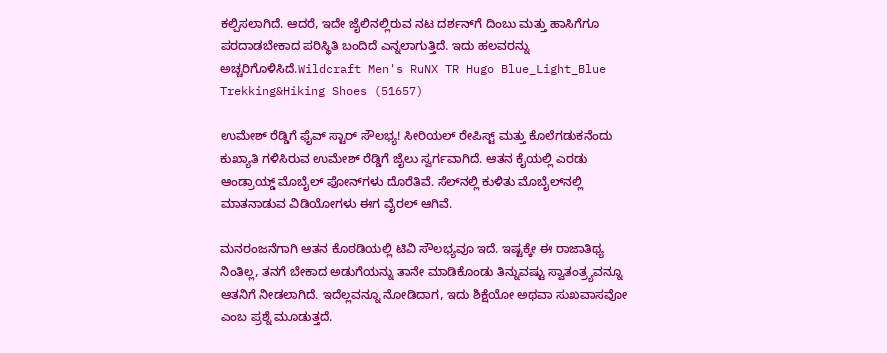ಕಲ್ಪಿಸಲಾಗಿದೆ. ಆದರೆ, ಇದೇ ಜೈಲಿನಲ್ಲಿರುವ ನಟ ದರ್ಶನ್‌ಗೆ ದಿಂಬು ಮತ್ತು ಹಾಸಿಗೆಗೂ ಪರದಾಡಬೇಕಾದ ಪರಿಸ್ಥಿತಿ ಬಂದಿದೆ ಎನ್ನಲಾಗುತ್ತಿದೆ. ಇದು ಹಲವರನ್ನು ಅಚ್ಚರಿಗೊಳಿಸಿದೆ.Wildcraft Men's RuNX TR Hugo Blue_Light_Blue Trekking&Hiking Shoes (51657)

ಉಮೇಶ್ ರೆಡ್ಡಿಗೆ ಫೈವ್ ಸ್ಟಾರ್ ಸೌಲಭ್ಯ! ಸೀರಿಯಲ್ ರೇಪಿಸ್ಟ್ ಮತ್ತು ಕೊಲೆಗಡುಕನೆಂದು ಕುಖ್ಯಾತಿ ಗಳಿಸಿರುವ ಉಮೇಶ್ ರೆಡ್ಡಿಗೆ ಜೈಲು ಸ್ವರ್ಗವಾಗಿದೆ. ಆತನ ಕೈಯಲ್ಲಿ ಎರಡು ಆಂಡ್ರಾಯ್ಡ್ ಮೊಬೈಲ್ ಫೋನ್‌ಗಳು ದೊರೆತಿವೆ. ಸೆಲ್‌ನಲ್ಲಿ ಕುಳಿತು ಮೊಬೈಲ್‌ನಲ್ಲಿ ಮಾತನಾಡುವ ವಿಡಿಯೋಗಳು ಈಗ ವೈರಲ್ ಆಗಿವೆ.

ಮನರಂಜನೆಗಾಗಿ ಆತನ ಕೊಠಡಿಯಲ್ಲಿ ಟಿವಿ ಸೌಲಭ್ಯವೂ ಇದೆ. ಇಷ್ಟಕ್ಕೇ ಈ ರಾಜಾತಿಥ್ಯ ನಿಂತಿಲ್ಲ, ತನಗೆ ಬೇಕಾದ ಅಡುಗೆಯನ್ನು ತಾನೇ ಮಾಡಿಕೊಂಡು ತಿನ್ನುವಷ್ಟು ಸ್ವಾತಂತ್ರ್ಯವನ್ನೂ ಆತನಿಗೆ ನೀಡಲಾಗಿದೆ. ಇದೆಲ್ಲವನ್ನೂ ನೋಡಿದಾಗ, ಇದು ಶಿಕ್ಷೆಯೋ ಅಥವಾ ಸುಖವಾಸವೋ ಎಂಬ ಪ್ರಶ್ನೆ ಮೂಡುತ್ತದೆ.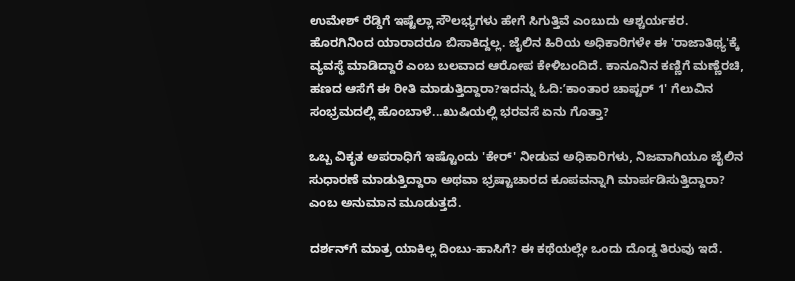ಉಮೇಶ್ ರೆಡ್ಡಿಗೆ ಇಷ್ಟೆಲ್ಲಾ ಸೌಲಭ್ಯಗಳು ಹೇಗೆ ಸಿಗುತ್ತಿವೆ ಎಂಬುದು ಆಶ್ಚರ್ಯಕರ. ಹೊರಗಿನಿಂದ ಯಾರಾದರೂ ಬಿಸಾಕಿದ್ದಲ್ಲ. ಜೈಲಿನ ಹಿರಿಯ ಅಧಿಕಾರಿಗಳೇ ಈ 'ರಾಜಾತಿಥ್ಯ'ಕ್ಕೆ ವ್ಯವಸ್ಥೆ ಮಾಡಿದ್ದಾರೆ ಎಂಬ ಬಲವಾದ ಆರೋಪ ಕೇಳಿಬಂದಿದೆ. ಕಾನೂನಿನ ಕಣ್ಣಿಗೆ ಮಣ್ಣೆರಚಿ, ಹಣದ ಆಸೆಗೆ ಈ ರೀತಿ ಮಾಡುತ್ತಿದ್ದಾರಾ?ಇದನ್ನು ಓದಿ:ʼಕಾಂತಾರ ಚಾಪ್ಟರ್‌ 1' ಗೆಲುವಿನ ಸಂಭ್ರಮದಲ್ಲಿ ಹೊಂಬಾಳೆ...ಖುಷಿಯಲ್ಲಿ ಭರವಸೆ ಏನು ಗೊತ್ತಾ?

ಒಬ್ಬ ವಿಕೃತ ಅಪರಾಧಿಗೆ ಇಷ್ಟೊಂದು 'ಕೇರ್' ನೀಡುವ ಅಧಿಕಾರಿಗಳು, ನಿಜವಾಗಿಯೂ ಜೈಲಿನ ಸುಧಾರಣೆ ಮಾಡುತ್ತಿದ್ದಾರಾ ಅಥವಾ ಭ್ರಷ್ಟಾಚಾರದ ಕೂಪವನ್ನಾಗಿ ಮಾರ್ಪಡಿಸುತ್ತಿದ್ದಾರಾ? ಎಂಬ ಅನುಮಾನ ಮೂಡುತ್ತದೆ.

ದರ್ಶನ್‌ಗೆ ಮಾತ್ರ ಯಾಕಿಲ್ಲ ದಿಂಬು-ಹಾಸಿಗೆ? ಈ ಕಥೆಯಲ್ಲೇ ಒಂದು ದೊಡ್ಡ ತಿರುವು ಇದೆ.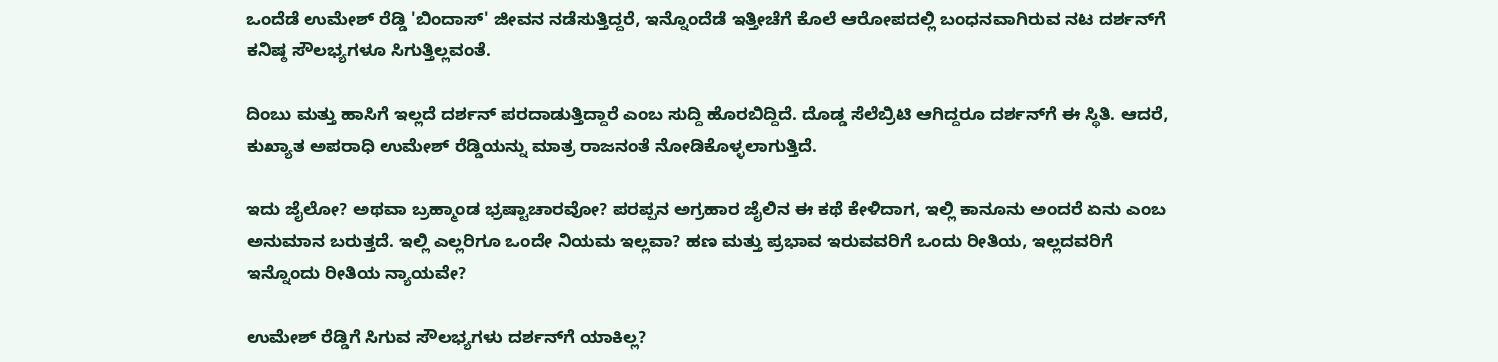ಒಂದೆಡೆ ಉಮೇಶ್ ರೆಡ್ಡಿ 'ಬಿಂದಾಸ್' ಜೀವನ ನಡೆಸುತ್ತಿದ್ದರೆ, ಇನ್ನೊಂದೆಡೆ ಇತ್ತೀಚೆಗೆ ಕೊಲೆ ಆರೋಪದಲ್ಲಿ ಬಂಧನವಾಗಿರುವ ನಟ ದರ್ಶನ್‌ಗೆ ಕನಿಷ್ಠ ಸೌಲಭ್ಯಗಳೂ ಸಿಗುತ್ತಿಲ್ಲವಂತೆ.

ದಿಂಬು ಮತ್ತು ಹಾಸಿಗೆ ಇಲ್ಲದೆ ದರ್ಶನ್ ಪರದಾಡುತ್ತಿದ್ದಾರೆ ಎಂಬ ಸುದ್ದಿ ಹೊರಬಿದ್ದಿದೆ. ದೊಡ್ಡ ಸೆಲೆಬ್ರಿಟಿ ಆಗಿದ್ದರೂ ದರ್ಶನ್‌ಗೆ ಈ ಸ್ಥಿತಿ. ಆದರೆ, ಕುಖ್ಯಾತ ಅಪರಾಧಿ ಉಮೇಶ್ ರೆಡ್ಡಿಯನ್ನು ಮಾತ್ರ ರಾಜನಂತೆ ನೋಡಿಕೊಳ್ಳಲಾಗುತ್ತಿದೆ.

ಇದು ಜೈಲೋ? ಅಥವಾ ಬ್ರಹ್ಮಾಂಡ ಭ್ರಷ್ಟಾಚಾರವೋ? ಪರಪ್ಪನ ಅಗ್ರಹಾರ ಜೈಲಿನ ಈ ಕಥೆ ಕೇಳಿದಾಗ, ಇಲ್ಲಿ ಕಾನೂನು ಅಂದರೆ ಏನು ಎಂಬ ಅನುಮಾನ ಬರುತ್ತದೆ. ಇಲ್ಲಿ ಎಲ್ಲರಿಗೂ ಒಂದೇ ನಿಯಮ ಇಲ್ಲವಾ? ಹಣ ಮತ್ತು ಪ್ರಭಾವ ಇರುವವರಿಗೆ ಒಂದು ರೀತಿಯ, ಇಲ್ಲದವರಿಗೆ ಇನ್ನೊಂದು ರೀತಿಯ ನ್ಯಾಯವೇ?

ಉಮೇಶ್ ರೆಡ್ಡಿಗೆ ಸಿಗುವ ಸೌಲಭ್ಯಗಳು ದರ್ಶನ್‌ಗೆ ಯಾಕಿಲ್ಲ?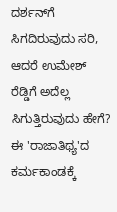ದರ್ಶನ್‌ಗೆ ಸಿಗದಿರುವುದು ಸರಿ, ಆದರೆ ಉಮೇಶ್ ರೆಡ್ಡಿಗೆ ಅದೆಲ್ಲ ಸಿಗುತ್ತಿರುವುದು ಹೇಗೆ? ಈ 'ರಾಜಾತಿಥ್ಯ'ದ ಕರ್ಮಕಾಂಡಕ್ಕೆ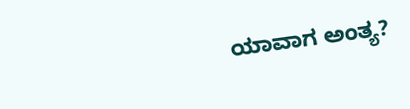ಯಾವಾಗ ಅಂತ್ಯ?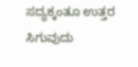ಸದ್ಯಕ್ಕಂತೂ ಉತ್ತರ ಸಿಗುವುದು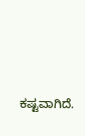ಕಷ್ಟವಾಗಿದೆ.